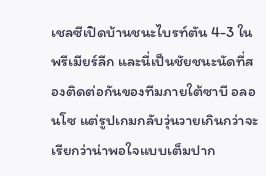เชลซีเปิดบ้านชนะไบรท์ตัน 4-3 ในพรีเมียร์ลีก และนี่เป็นชัยชนะนัดที่สองติดต่อกันของทีมภายใต้ซาบี อลอนโซ แต่รูปเกมกลับวุ่นวายเกินกว่าจะเรียกว่าน่าพอใจแบบเต็มปาก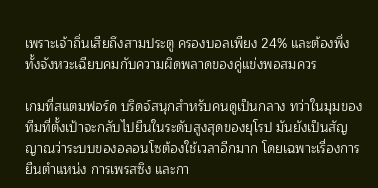เพราะเจ้าถิ่นเสียถึงสามประตู ครองบอลเพียง 24% และต้องพึ่งทั้งจังหวะเฉียบคมกับความผิดพลาดของคู่แข่งพอสมควร

เกมที่สแตมฟอร์ด บริดจ์สนุกสำหรับคนดูเป็นกลาง ทว่าในมุมของทีมที่ตั้งเป้าจะกลับไปยืนในระดับสูงสุดของยุโรป มันยังเป็นสัญญาณว่าระบบของอลอนโซต้องใช้เวลาอีกมาก โดยเฉพาะเรื่องการยืนตำแหน่ง การเพรสซิง และกา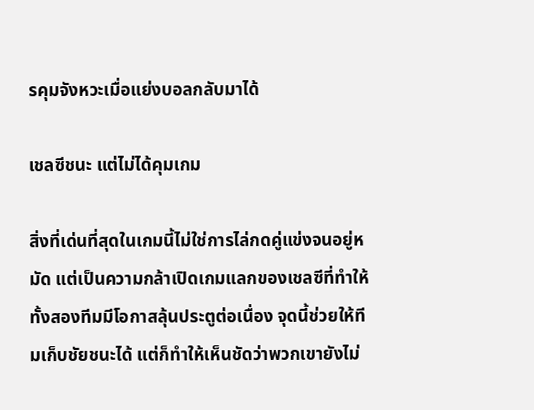รคุมจังหวะเมื่อแย่งบอลกลับมาได้

เชลซีชนะ แต่ไม่ได้คุมเกม

สิ่งที่เด่นที่สุดในเกมนี้ไม่ใช่การไล่กดคู่แข่งจนอยู่หมัด แต่เป็นความกล้าเปิดเกมแลกของเชลซีที่ทำให้ทั้งสองทีมมีโอกาสลุ้นประตูต่อเนื่อง จุดนี้ช่วยให้ทีมเก็บชัยชนะได้ แต่ก็ทำให้เห็นชัดว่าพวกเขายังไม่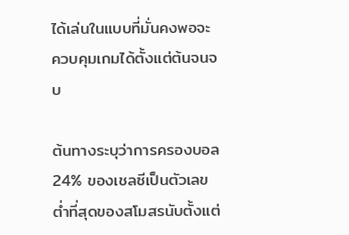ได้เล่นในแบบที่มั่นคงพอจะควบคุมเกมได้ตั้งแต่ต้นจนจบ

ต้นทางระบุว่าการครองบอล 24% ของเชลซีเป็นตัวเลขต่ำที่สุดของสโมสรนับตั้งแต่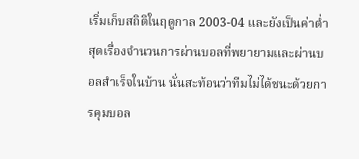เริ่มเก็บสถิติในฤดูกาล 2003-04 และยังเป็นค่าต่ำสุดเรื่องจำนวนการผ่านบอลที่พยายามและผ่านบอลสำเร็จในบ้าน นั่นสะท้อนว่าทีมไม่ได้ชนะด้วยการคุมบอล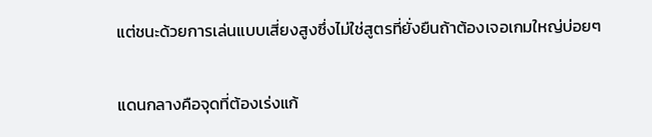แต่ชนะด้วยการเล่นแบบเสี่ยงสูงซึ่งไม่ใช่สูตรที่ยั่งยืนถ้าต้องเจอเกมใหญ่บ่อยๆ

แดนกลางคือจุดที่ต้องเร่งแก้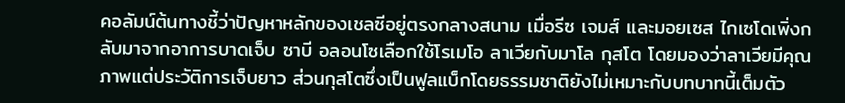คอลัมน์ต้นทางชี้ว่าปัญหาหลักของเชลซีอยู่ตรงกลางสนาม เมื่อรีซ เจมส์ และมอยเซส ไกเซโดเพิ่งกลับมาจากอาการบาดเจ็บ ซาบี อลอนโซเลือกใช้โรเมโอ ลาเวียกับมาโล กุสโต โดยมองว่าลาเวียมีคุณภาพแต่ประวัติการเจ็บยาว ส่วนกุสโตซึ่งเป็นฟูลแบ็กโดยธรรมชาติยังไม่เหมาะกับบทบาทนี้เต็มตัว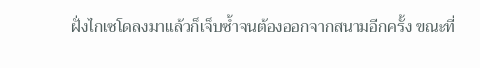ฝั่งไกเซโดลงมาแล้วก็เจ็บซ้ำจนต้องออกจากสนามอีกครั้ง ขณะที่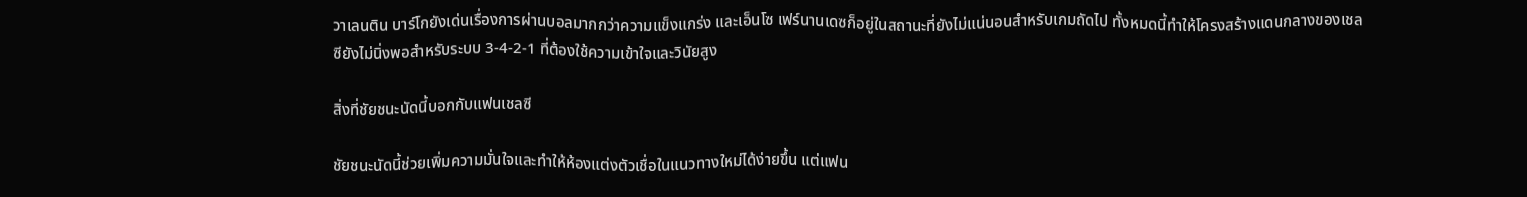วาเลนติน บาร์โกยังเด่นเรื่องการผ่านบอลมากกว่าความแข็งแกร่ง และเอ็นโซ เฟร์นานเดซก็อยู่ในสถานะที่ยังไม่แน่นอนสำหรับเกมถัดไป ทั้งหมดนี้ทำให้โครงสร้างแดนกลางของเชลซียังไม่นิ่งพอสำหรับระบบ 3-4-2-1 ที่ต้องใช้ความเข้าใจและวินัยสูง

สิ่งที่ชัยชนะนัดนี้บอกกับแฟนเชลซี

ชัยชนะนัดนี้ช่วยเพิ่มความมั่นใจและทำให้ห้องแต่งตัวเชื่อในแนวทางใหม่ได้ง่ายขึ้น แต่แฟน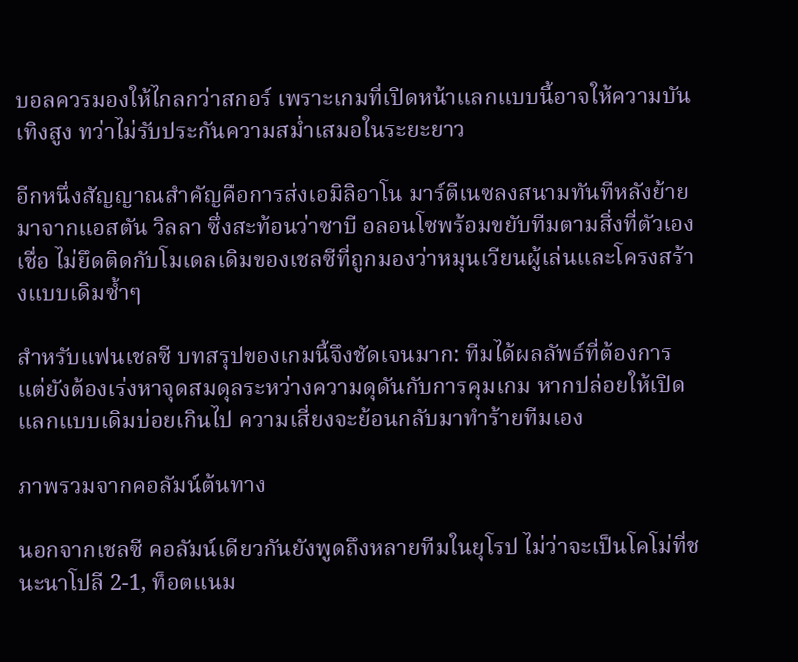บอลควรมองให้ไกลกว่าสกอร์ เพราะเกมที่เปิดหน้าแลกแบบนี้อาจให้ความบันเทิงสูง ทว่าไม่รับประกันความสม่ำเสมอในระยะยาว

อีกหนึ่งสัญญาณสำคัญคือการส่งเอมิลิอาโน มาร์ตีเนซลงสนามทันทีหลังย้ายมาจากแอสตัน วิลลา ซึ่งสะท้อนว่าซาบี อลอนโซพร้อมขยับทีมตามสิ่งที่ตัวเองเชื่อ ไม่ยึดติดกับโมเดลเดิมของเชลซีที่ถูกมองว่าหมุนเวียนผู้เล่นและโครงสร้างแบบเดิมซ้ำๆ

สำหรับแฟนเชลซี บทสรุปของเกมนี้จึงชัดเจนมาก: ทีมได้ผลลัพธ์ที่ต้องการ แต่ยังต้องเร่งหาจุดสมดุลระหว่างความดุดันกับการคุมเกม หากปล่อยให้เปิดแลกแบบเดิมบ่อยเกินไป ความเสี่ยงจะย้อนกลับมาทำร้ายทีมเอง

ภาพรวมจากคอลัมน์ต้นทาง

นอกจากเชลซี คอลัมน์เดียวกันยังพูดถึงหลายทีมในยุโรป ไม่ว่าจะเป็นโคโม่ที่ชนะนาโปลี 2-1, ท็อตแนม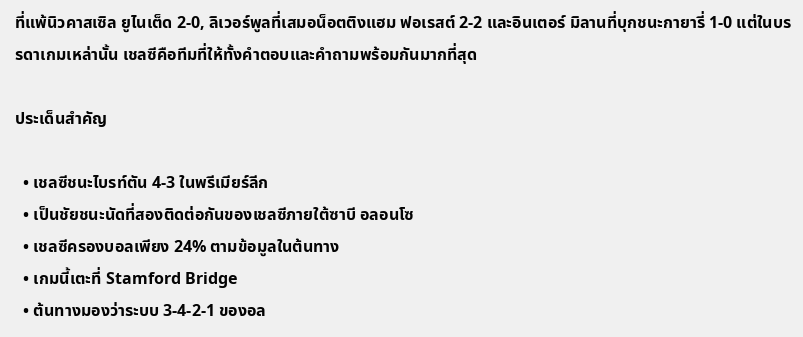ที่แพ้นิวคาสเซิล ยูไนเต็ด 2-0, ลิเวอร์พูลที่เสมอน็อตติงแฮม ฟอเรสต์ 2-2 และอินเตอร์ มิลานที่บุกชนะกายารี่ 1-0 แต่ในบรรดาเกมเหล่านั้น เชลซีคือทีมที่ให้ทั้งคำตอบและคำถามพร้อมกันมากที่สุด

ประเด็นสำคัญ

  • เชลซีชนะไบรท์ตัน 4-3 ในพรีเมียร์ลีก
  • เป็นชัยชนะนัดที่สองติดต่อกันของเชลซีภายใต้ซาบี อลอนโซ
  • เชลซีครองบอลเพียง 24% ตามข้อมูลในต้นทาง
  • เกมนี้เตะที่ Stamford Bridge
  • ต้นทางมองว่าระบบ 3-4-2-1 ของอล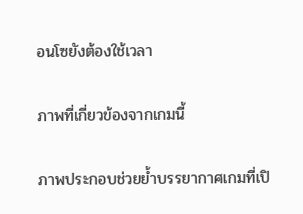อนโซยังต้องใช้เวลา

ภาพที่เกี่ยวข้องจากเกมนี้

ภาพประกอบช่วยย้ำบรรยากาศเกมที่เปิ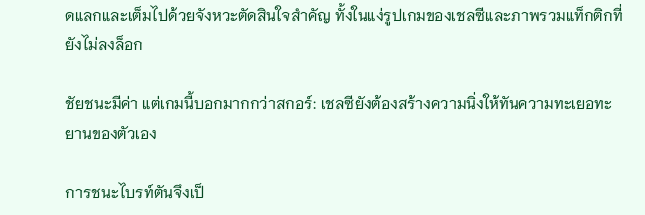ดแลกและเต็มไปด้วยจังหวะตัดสินใจสำคัญ ทั้งในแง่รูปเกมของเชลซีและภาพรวมแท็กติกที่ยังไม่ลงล็อก

ชัยชนะมีค่า แต่เกมนี้บอกมากกว่าสกอร์: เชลซียังต้องสร้างความนิ่งให้ทันความทะเยอทะยานของตัวเอง

การชนะไบรท์ตันจึงเป็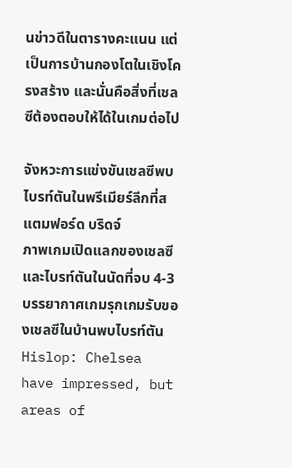นข่าวดีในตารางคะแนน แต่เป็นการบ้านกองโตในเชิงโครงสร้าง และนั่นคือสิ่งที่เชลซีต้องตอบให้ได้ในเกมต่อไป

จังหวะการแข่งขันเชลซีพบไบรท์ตันในพรีเมียร์ลีกที่สแตมฟอร์ด บริดจ์
ภาพเกมเปิดแลกของเชลซีและไบรท์ตันในนัดที่จบ 4-3
บรรยากาศเกมรุกเกมรับของเชลซีในบ้านพบไบรท์ตัน
Hislop: Chelsea have impressed, but areas of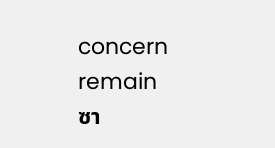concern remain
ซา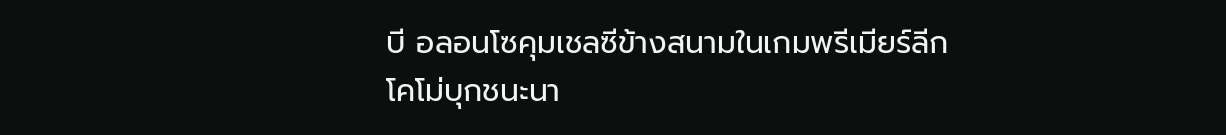บี อลอนโซคุมเชลซีข้างสนามในเกมพรีเมียร์ลีก
โคโม่บุกชนะนา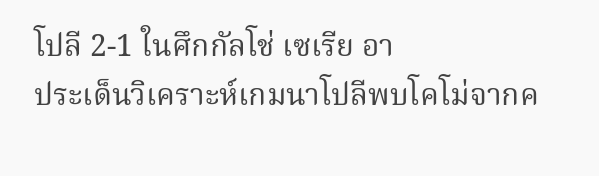โปลี 2-1 ในศึกกัลโช่ เซเรีย อา
ประเด็นวิเคราะห์เกมนาโปลีพบโคโม่จากค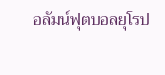อลัมน์ฟุตบอลยุโรป